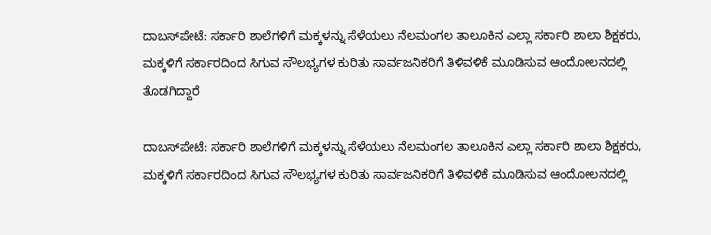ದಾಬಸ್‍ಪೇಟೆ: ಸರ್ಕಾರಿ ಶಾಲೆಗಳಿಗೆ ಮಕ್ಕಳನ್ನು ಸೆಳೆಯಲು ನೆಲಮಂಗಲ ತಾಲೂಕಿನ ಎಲ್ಲಾ ಸರ್ಕಾರಿ ಶಾಲಾ ಶಿಕ್ಷಕರು, ಮಕ್ಕಳಿಗೆ ಸರ್ಕಾರದಿಂದ ಸಿಗುವ ಸೌಲಭ್ಯಗಳ ಕುರಿತು ಸಾರ್ವಜನಿಕರಿಗೆ ತಿಳಿವಳಿಕೆ ಮೂಡಿಸುವ ಆಂದೋಲನದಲ್ಲಿ ತೊಡಗಿದ್ದಾರೆ

ದಾಬಸ್‍ಪೇಟೆ: ಸರ್ಕಾರಿ ಶಾಲೆಗಳಿಗೆ ಮಕ್ಕಳನ್ನು ಸೆಳೆಯಲು ನೆಲಮಂಗಲ ತಾಲೂಕಿನ ಎಲ್ಲಾ ಸರ್ಕಾರಿ ಶಾಲಾ ಶಿಕ್ಷಕರು, ಮಕ್ಕಳಿಗೆ ಸರ್ಕಾರದಿಂದ ಸಿಗುವ ಸೌಲಭ್ಯಗಳ ಕುರಿತು ಸಾರ್ವಜನಿಕರಿಗೆ ತಿಳಿವಳಿಕೆ ಮೂಡಿಸುವ ಆಂದೋಲನದಲ್ಲಿ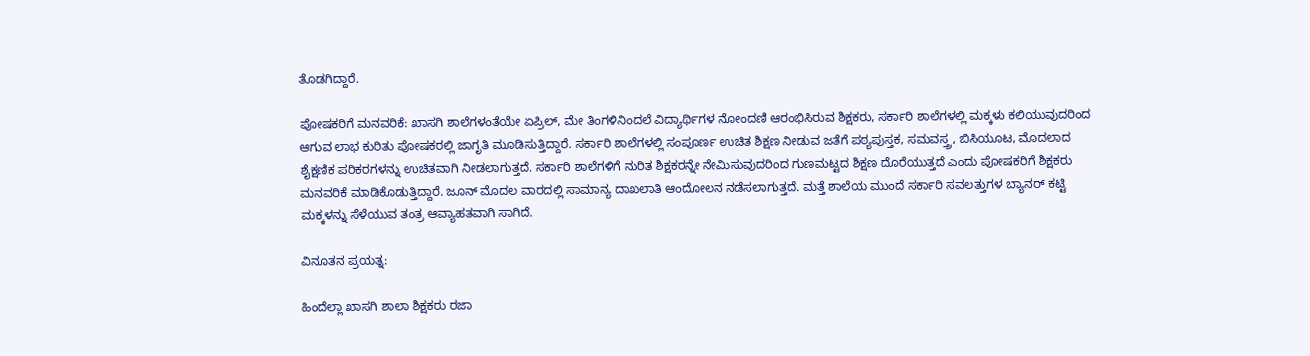ತೊಡಗಿದ್ದಾರೆ.

ಪೋಷಕರಿಗೆ ಮನವರಿಕೆ: ಖಾಸಗಿ ಶಾಲೆಗಳಂತೆಯೇ ಏಪ್ರಿಲ್, ಮೇ ತಿಂಗಳಿನಿಂದಲೆ ವಿದ್ಯಾರ್ಥಿಗಳ ನೋಂದಣಿ ಆರಂಭಿಸಿರುವ ಶಿಕ್ಷಕರು, ಸರ್ಕಾರಿ ಶಾಲೆಗಳಲ್ಲಿ ಮಕ್ಕಳು ಕಲಿಯುವುದರಿಂದ ಆಗುವ ಲಾಭ ಕುರಿತು ಪೋಷಕರಲ್ಲಿ ಜಾಗೃತಿ ಮೂಡಿಸುತ್ತಿದ್ದಾರೆ. ಸರ್ಕಾರಿ ಶಾಲೆಗಳಲ್ಲಿ ಸಂಪೂರ್ಣ ಉಚಿತ ಶಿಕ್ಷಣ ನೀಡುವ ಜತೆಗೆ ಪಠ್ಯಪುಸ್ತಕ, ಸಮವಸ್ತ್ರ, ಬಿಸಿಯೂಟ, ಮೊದಲಾದ ಶೈಕ್ಷಣಿಕ ಪರಿಕರಗಳನ್ನು ಉಚಿತವಾಗಿ ನೀಡಲಾಗುತ್ತದೆ. ಸರ್ಕಾರಿ ಶಾಲೆಗಳಿಗೆ ನುರಿತ ಶಿಕ್ಷಕರನ್ನೇ ನೇಮಿಸುವುದರಿಂದ ಗುಣಮಟ್ಟದ ಶಿಕ್ಷಣ ದೊರೆಯುತ್ತದೆ ಎಂದು ಪೋಷಕರಿಗೆ ಶಿಕ್ಷಕರು ಮನವರಿಕೆ ಮಾಡಿಕೊಡುತ್ತಿದ್ದಾರೆ. ಜೂನ್ ಮೊದಲ ವಾರದಲ್ಲಿ ಸಾಮಾನ್ಯ ದಾಖಲಾತಿ ಆಂದೋಲನ ನಡೆಸಲಾಗುತ್ತದೆ. ಮತ್ತೆ ಶಾಲೆಯ ಮುಂದೆ ಸರ್ಕಾರಿ ಸವಲತ್ತುಗಳ ಬ್ಯಾನರ್‌ ಕಟ್ಟಿ ಮಕ್ಕಳನ್ನು ಸೆಳೆಯುವ ತಂತ್ರ ಆವ್ಯಾಹತವಾಗಿ ಸಾಗಿದೆ.

ವಿನೂತನ ಪ್ರಯತ್ನ:

ಹಿಂದೆಲ್ಲಾ ಖಾಸಗಿ ಶಾಲಾ ಶಿಕ್ಷಕರು ರಜಾ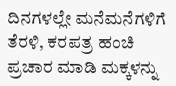ದಿನಗಳಲ್ಲೇ ಮನೆಮನೆಗಳಿಗೆ ತೆರಳಿ, ಕರಪತ್ರ ಹಂಚಿ ಪ್ರಚಾರ ಮಾಡಿ ಮಕ್ಕಳನ್ನು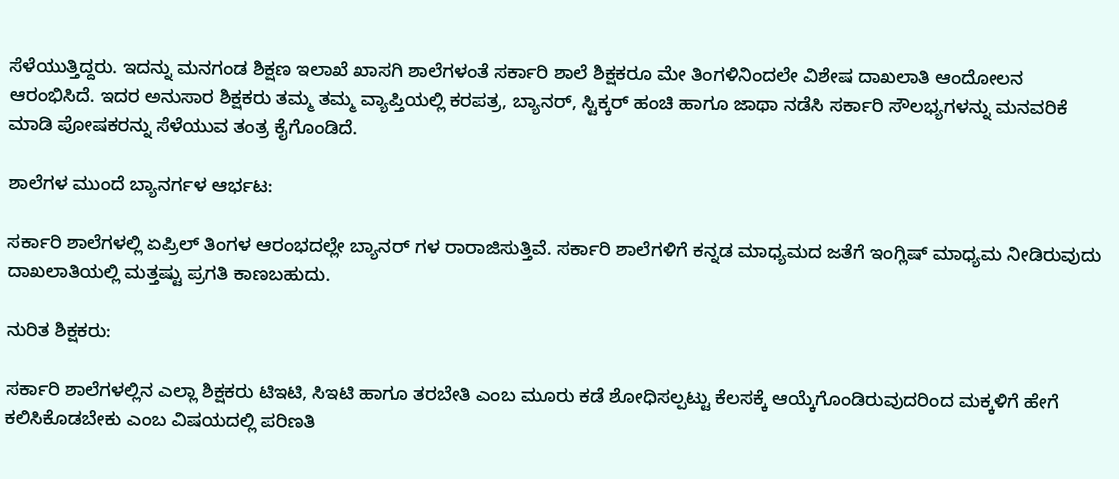ಸೆಳೆಯುತ್ತಿದ್ದರು. ಇದನ್ನು ಮನಗಂಡ ಶಿಕ್ಷಣ ಇಲಾಖೆ ಖಾಸಗಿ ಶಾಲೆಗಳಂತೆ ಸರ್ಕಾರಿ ಶಾಲೆ ಶಿಕ್ಷಕರೂ ಮೇ ತಿಂಗಳಿನಿಂದಲೇ ವಿಶೇಷ ದಾಖಲಾತಿ ಆಂದೋಲನ ಆರಂಭಿಸಿದೆ. ಇದರ ಅನುಸಾರ ಶಿಕ್ಷಕರು ತಮ್ಮ ತಮ್ಮ ವ್ಯಾಪ್ತಿಯಲ್ಲಿ ಕರಪತ್ರ, ಬ್ಯಾನರ್‌, ಸ್ಟಿಕ್ಕರ್‌ ಹಂಚಿ ಹಾಗೂ ಜಾಥಾ ನಡೆಸಿ ಸರ್ಕಾರಿ ಸೌಲಭ್ಯಗಳನ್ನು ಮನವರಿಕೆ ಮಾಡಿ ಪೋಷಕರನ್ನು ಸೆಳೆಯುವ ತಂತ್ರ ಕೈಗೊಂಡಿದೆ.

ಶಾಲೆಗಳ ಮುಂದೆ ಬ್ಯಾನರ್ಗಳ ಆರ್ಭಟ:

ಸರ್ಕಾರಿ ಶಾಲೆಗಳಲ್ಲಿ ಏಪ್ರಿಲ್ ತಿಂಗಳ ಆರಂಭದಲ್ಲೇ ಬ್ಯಾನರ್ ಗಳ ರಾರಾಜಿಸುತ್ತಿವೆ. ಸರ್ಕಾರಿ ಶಾಲೆಗಳಿಗೆ ಕನ್ನಡ ಮಾಧ್ಯಮದ ಜತೆಗೆ ಇಂಗ್ಲಿಷ್ ಮಾಧ್ಯಮ ನೀಡಿರುವುದು ದಾಖಲಾತಿಯಲ್ಲಿ ಮತ್ತಷ್ಟು ಪ್ರಗತಿ ಕಾಣಬಹುದು.

ನುರಿತ ಶಿಕ್ಷಕರು:

ಸರ್ಕಾರಿ ಶಾಲೆಗಳಲ್ಲಿನ ಎಲ್ಲಾ ಶಿಕ್ಷಕರು ಟಿಇಟಿ, ಸಿಇಟಿ ಹಾಗೂ ತರಬೇತಿ ಎಂಬ ಮೂರು ಕಡೆ ಶೋಧಿಸಲ್ಪಟ್ಟು ಕೆಲಸಕ್ಕೆ ಆಯ್ಕೆಗೊಂಡಿರುವುದರಿಂದ ಮಕ್ಕಳಿಗೆ ಹೇಗೆ ಕಲಿಸಿಕೊಡಬೇಕು ಎಂಬ ವಿಷಯದಲ್ಲಿ ಪರಿಣತಿ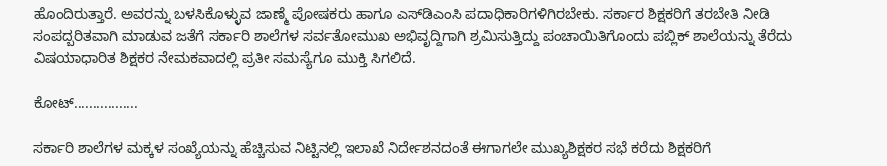ಹೊಂದಿರುತ್ತಾರೆ. ಅವರನ್ನು ಬಳಸಿಕೊಳ್ಳುವ ಜಾಣ್ಮೆ ಪೋಷಕರು ಹಾಗೂ ಎಸ್‍ಡಿಎಂಸಿ ಪದಾಧಿಕಾರಿಗಳಿಗಿರಬೇಕು. ಸರ್ಕಾರ ಶಿಕ್ಷಕರಿಗೆ ತರಬೇತಿ ನೀಡಿ ಸಂಪದ್ಬರಿತವಾಗಿ ಮಾಡುವ ಜತೆಗೆ ಸರ್ಕಾರಿ ಶಾಲೆಗಳ ಸರ್ವತೋಮುಖ ಅಭಿವೃದ್ದಿಗಾಗಿ ಶ್ರಮಿಸುತ್ತಿದ್ದು ಪಂಚಾಯಿತಿಗೊಂದು ಪಬ್ಲಿಕ್ ಶಾಲೆಯನ್ನು ತೆರೆದು ವಿಷಯಾಧಾರಿತ ಶಿಕ್ಷಕರ ನೇಮಕವಾದಲ್ಲಿ ಪ್ರತೀ ಸಮಸ್ಯೆಗೂ ಮುಕ್ತಿ ಸಿಗಲಿದೆ.

ಕೋಟ್.................

ಸರ್ಕಾರಿ ಶಾಲೆಗಳ ಮಕ್ಕಳ ಸಂಖ್ಯೆಯನ್ನು ಹೆಚ್ಚಿಸುವ ನಿಟ್ಟಿನಲ್ಲಿ ಇಲಾಖೆ ನಿರ್ದೇಶನದಂತೆ ಈಗಾಗಲೇ ಮುಖ್ಯಶಿಕ್ಷಕರ ಸಭೆ ಕರೆದು ಶಿಕ್ಷಕರಿಗೆ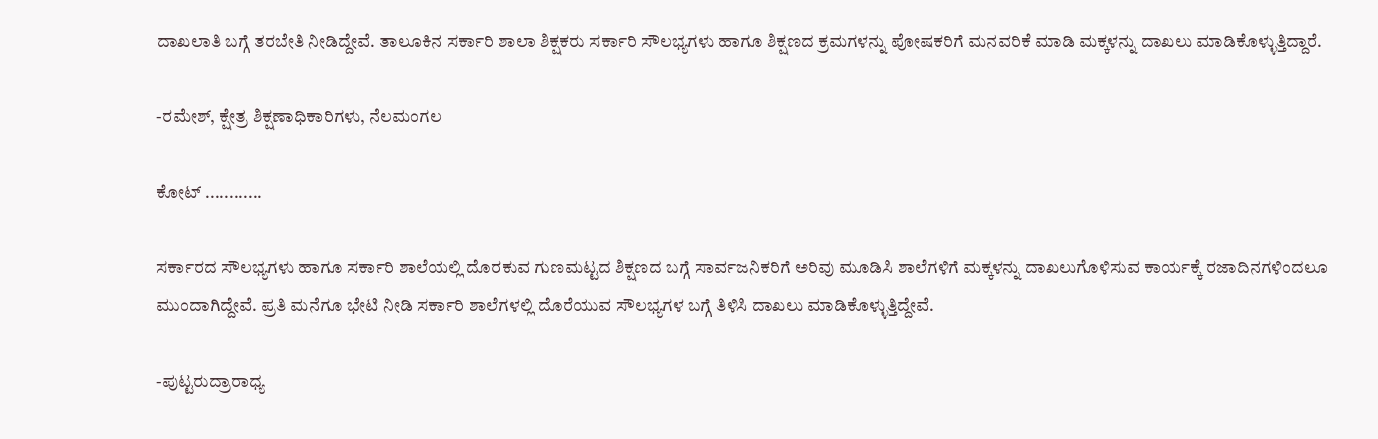ದಾಖಲಾತಿ ಬಗ್ಗೆ ತರಬೇತಿ ನೀಡಿದ್ದೇವೆ. ತಾಲೂಕಿನ ಸರ್ಕಾರಿ ಶಾಲಾ ಶಿಕ್ಷಕರು ಸರ್ಕಾರಿ ಸೌಲಭ್ಯಗಳು ಹಾಗೂ ಶಿಕ್ಷಣದ ಕ್ರಮಗಳನ್ನು ಪೋಷಕರಿಗೆ ಮನವರಿಕೆ ಮಾಡಿ ಮಕ್ಕಳನ್ನು ದಾಖಲು ಮಾಡಿಕೊಳ್ಳುತ್ತಿದ್ದಾರೆ.

-ರಮೇಶ್, ಕ್ಷೇತ್ರ ಶಿಕ್ಷಣಾಧಿಕಾರಿಗಳು, ನೆಲಮಂಗಲ

ಕೋಟ್ ............

ಸರ್ಕಾರದ ಸೌಲಭ್ಯಗಳು ಹಾಗೂ ಸರ್ಕಾರಿ ಶಾಲೆಯಲ್ಲಿ ದೊರಕುವ ಗುಣಮಟ್ಟದ ಶಿಕ್ಷಣದ ಬಗ್ಗೆ ಸಾರ್ವಜನಿಕರಿಗೆ ಅರಿವು ಮೂಡಿಸಿ ಶಾಲೆಗಳಿಗೆ ಮಕ್ಕಳನ್ನು ದಾಖಲುಗೊಳಿಸುವ ಕಾರ್ಯಕ್ಕೆ ರಜಾದಿನಗಳಿಂದಲೂ ಮುಂದಾಗಿದ್ದೇವೆ. ಪ್ರತಿ ಮನೆಗೂ ಭೇಟಿ ನೀಡಿ ಸರ್ಕಾರಿ ಶಾಲೆಗಳಲ್ಲಿ ದೊರೆಯುವ ಸೌಲಭ್ಯಗಳ ಬಗ್ಗೆ ತಿಳಿಸಿ ದಾಖಲು ಮಾಡಿಕೊಳ್ಳುತ್ತಿದ್ದೇವೆ.

-ಪುಟ್ಟರುದ್ರಾರಾಧ್ಯ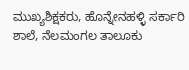ಮುಖ್ಯಶಿಕ್ಷಕರು, ಹೊನ್ನೇನಹಳ್ಳಿ ಸರ್ಕಾರಿ ಶಾಲೆ, ನೆಲಮಂಗಲ ತಾಲೂಕು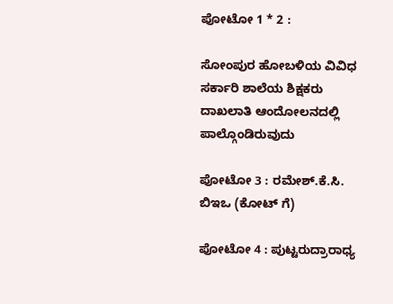ಪೋಟೋ 1 * 2 :

ಸೋಂಪುರ ಹೋಬಳಿಯ ವಿವಿಧ ಸರ್ಕಾರಿ ಶಾಲೆಯ ಶಿಕ್ಷಕರು ದಾಖಲಾತಿ ಆಂದೋಲನದಲ್ಲಿ ಪಾಲ್ಗೊಂಡಿರುವುದು

ಪೋಟೋ 3 : ರಮೇಶ್.ಕೆ.ಸಿ. ಬಿಇಒ (ಕೋಟ್ ಗೆ)

ಪೋಟೋ 4 : ಪುಟ್ಟರುದ್ರಾರಾಧ್ಯ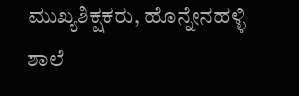ಮುಖ್ಯಶಿಕ್ಷಕರು, ಹೊನ್ನೇನಹಳ್ಳಿ ಶಾಲೆ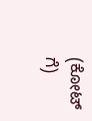(ಕೋಟ್ ಗೆ)